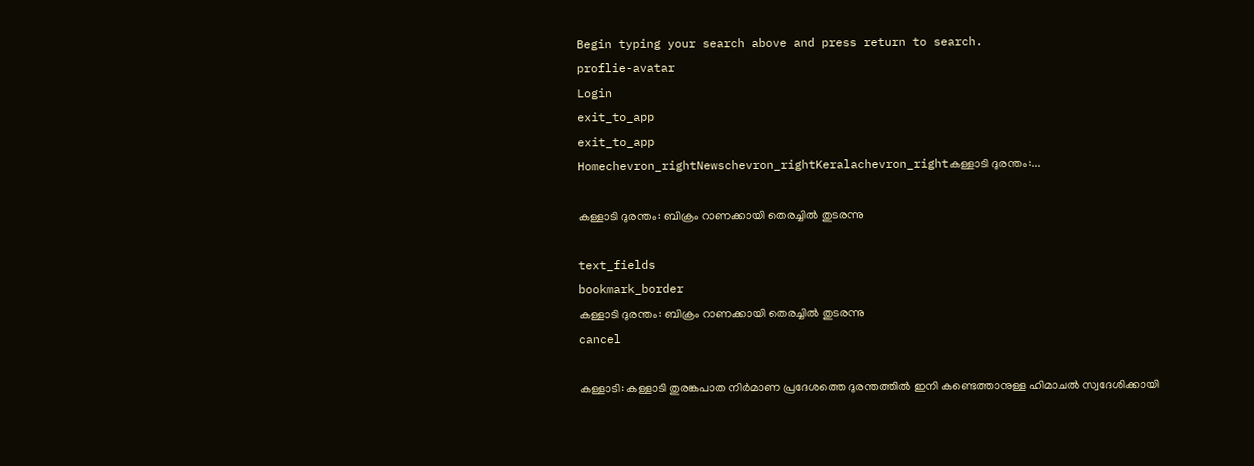Begin typing your search above and press return to search.
proflie-avatar
Login
exit_to_app
exit_to_app
Homechevron_rightNewschevron_rightKeralachevron_rightകള്ളാടി ദുരന്തം:...

കള്ളാടി ദുരന്തം: ബിക്രം റാണക്കായി തെരച്ചിൽ തുടരന്നു

text_fields
bookmark_border
കള്ളാടി ദുരന്തം: ബിക്രം റാണക്കായി തെരച്ചിൽ തുടരന്നു
cancel

കള്ളാടി: കള്ളാടി തുരങ്കപാത നിർമാണ പ്രദേശത്തെ ദുരന്തത്തിൽ ഇനി കണ്ടെത്താനുള്ള ഹിമാചൽ സ്വദേശിക്കായി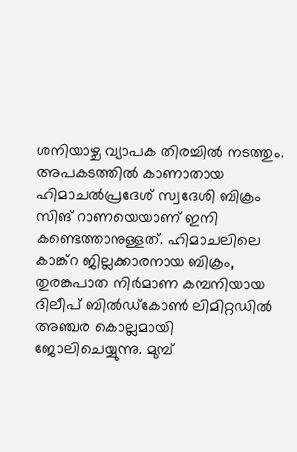ശനിയാഴ്ച വ്യാപക തിരച്ചിൽ നടത്തും. അപകടത്തിൽ കാണാതായ ഹിമാചൽപ്രദേശ് സ്വദേശി ബിക്രം സിങ് റാണയെയാണ് ഇനി കണ്ടെത്താനുള്ളത്. ഹിമാചലിലെ കാങ്ക്റ ജില്ലക്കാരനായ ബിക്രം, തുരങ്കപാത നിർമാണ കമ്പനിയായ ദിലീപ് ബിൽഡ്കോൺ ലിമിറ്റഡിൽ അഞ്ചര കൊല്ലമായി ജോലിചെയ്യുന്നു. മുമ്പ്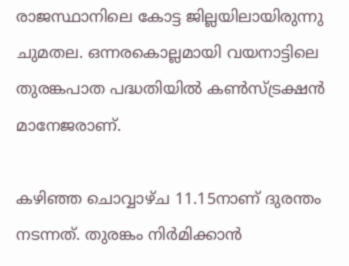രാജസ്ഥാനിലെ കോട്ട ജില്ലയിലായിരുന്നു ചുമതല. ഒന്നരകൊല്ലമായി വയനാട്ടിലെ തുരങ്കപാത പദ്ധതിയിൽ കൺസ്ട്രക്ഷൻ മാനേജരാണ്.

കഴിഞ്ഞ ചൊവ്വാഴ്ച 11.15നാണ് ദുരന്തം നടന്നത്. തുരങ്കം നിർമിക്കാൻ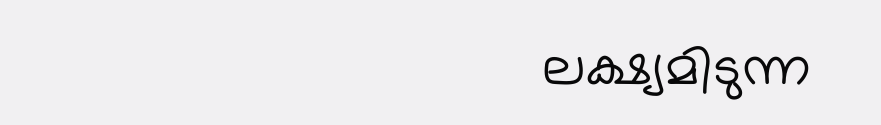ലക്ഷ്യമിടുന്ന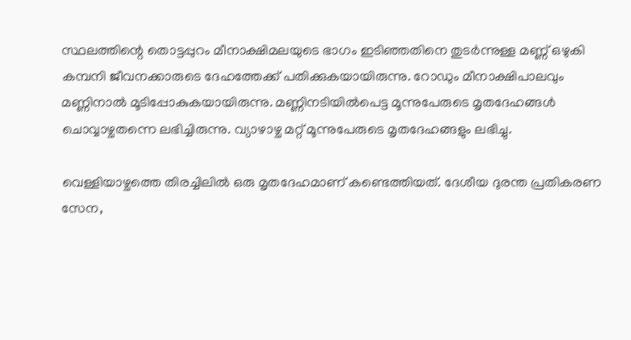സ്ഥലത്തിന്റെ തൊട്ടപ്പുറം മീനാക്ഷിമലയുടെ ഭാഗം ഇടിഞ്ഞതിനെ തുടർന്നുള്ള മണ്ണ് ഒഴുകി കമ്പനി ജീവനക്കാരുടെ ദേഹത്തേക്ക് പതിക്കുകയായിരുന്നു. റോഡും മീനാക്ഷിപാലവും മണ്ണിനാൽ മൂടിപ്പോകുകയായിരുന്നു. മണ്ണിനടിയിൽപെട്ട മൂന്നുപേരുടെ മൃതദേഹങ്ങൾ ചൊവ്വാഴ്ചതന്നെ ലഭിച്ചിരുന്നു. വ്യാഴാഴ്ച മറ്റ് മൂന്നുപേരുടെ മൃതദേഹങ്ങളും ലഭിച്ചു.

വെള്ളിയാഴ്ചത്തെ തിരച്ചിലിൽ ഒരു മൃതദേഹമാണ് കണ്ടെത്തിയത്. ദേശീയ ദുരന്ത പ്രതികരണ സേന,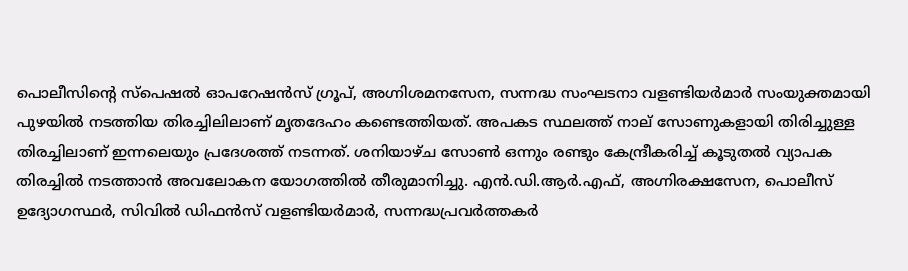പൊലീസിന്റെ സ്‍പെഷൽ ഓപറേഷൻസ് ഗ്രൂപ്, അഗ്നിശമനസേന, സന്നദ്ധ സംഘടനാ വളണ്ടിയർമാര്‍ സംയുക്തമായി പുഴയിൽ നടത്തിയ തിരച്ചിലിലാണ് മൃതദേഹം കണ്ടെത്തിയത്. അപകട സ്ഥലത്ത് നാല് സോണുകളായി തിരിച്ചുള്ള തിരച്ചിലാണ് ഇന്നലെയും പ്രദേശത്ത് നടന്നത്. ശനിയാഴ്ച സോൺ ഒന്നും രണ്ടും കേന്ദ്രീകരിച്ച് കൂടുതൽ വ്യാപക തിരച്ചിൽ നടത്താൻ അവലോകന യോഗത്തിൽ തീരുമാനിച്ചു. എൻ.ഡി.ആർ.എഫ്, അഗ്നിരക്ഷസേന, പൊലീസ് ഉദ്യോഗസ്ഥർ, സിവിൽ ഡിഫൻസ് വളണ്ടിയർമാർ, സന്നദ്ധപ്രവർത്തകർ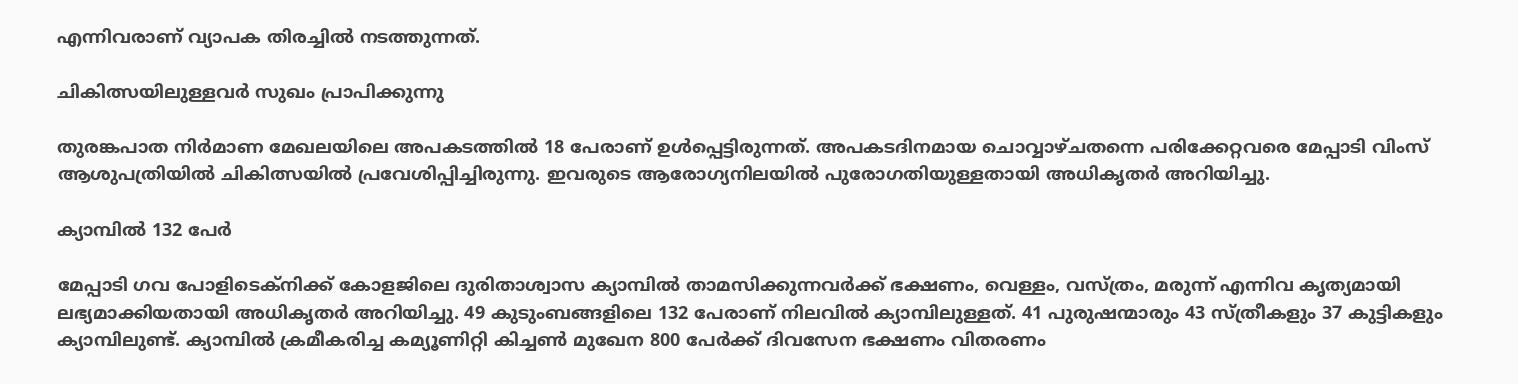എന്നിവരാണ് വ്യാപക തിരച്ചിൽ നടത്തുന്നത്.

ചികിത്സയിലുള്ളവർ സുഖം പ്രാപിക്കുന്നു

തുരങ്കപാത നിർമാണ മേഖലയിലെ അപകടത്തിൽ 18 പേരാണ് ഉൾപ്പെട്ടിരുന്നത്. അപകടദിനമായ ചൊവ്വാഴ്ചതന്നെ പരിക്കേറ്റവരെ മേപ്പാടി വിംസ് ആശുപത്രിയിൽ ചികിത്സയിൽ പ്രവേശിപ്പിച്ചിരുന്നു. ഇവരുടെ ആരോഗ്യനിലയിൽ പുരോഗതിയുള്ളതായി അധികൃതർ അറിയിച്ചു.

ക്യാമ്പിൽ 132 പേർ

മേപ്പാടി ഗവ പോളിടെക്നിക്ക് കോളജിലെ ദുരിതാശ്വാസ ക്യാമ്പിൽ താമസിക്കുന്നവർക്ക് ഭക്ഷണം, വെള്ളം, വസ്‌ത്രം, മരുന്ന് എന്നിവ കൃത്യമായി ലഭ്യമാക്കിയതായി അധികൃതർ അറിയിച്ചു. 49 കുടുംബങ്ങളിലെ 132 പേരാണ് നിലവിൽ ക്യാമ്പിലുള്ളത്. 41 പുരുഷന്മാരും 43 സ്ത്രീകളും 37 കുട്ടികളും ക്യാമ്പിലുണ്ട്. ക്യാമ്പിൽ ക്രമീകരിച്ച കമ്യൂണിറ്റി കിച്ചൺ മുഖേന 800 പേർക്ക് ദിവസേന ഭക്ഷണം വിതരണം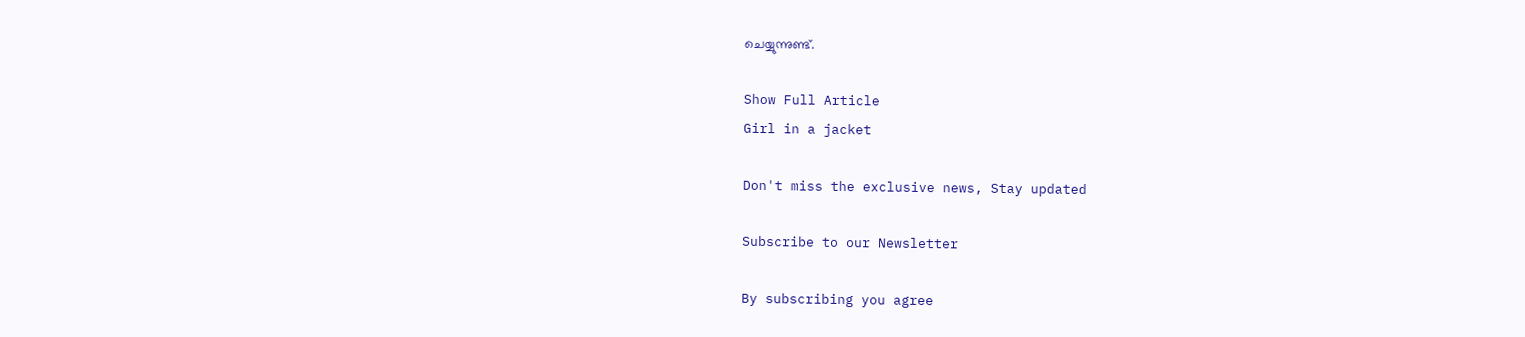ചെയ്യുന്നുണ്ട്.

Show Full Article
Girl in a jacket

Don't miss the exclusive news, Stay updated

Subscribe to our Newsletter

By subscribing you agree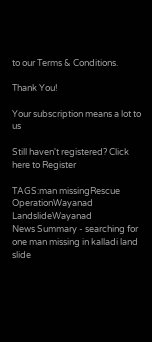to our Terms & Conditions.

Thank You!

Your subscription means a lot to us

Still haven't registered? Click here to Register

TAGS:man missingRescue OperationWayanad LandslideWayanad
News Summary - searching for one man missing in kalladi land slide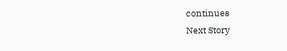continues
Next Story